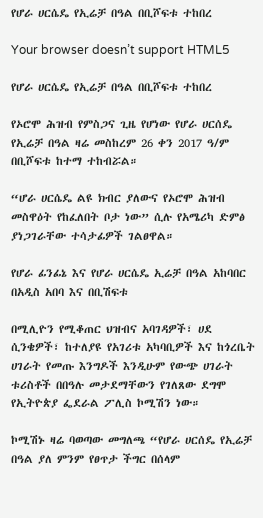የሆራ ሀርሴዴ የኢሬቻ በዓል በቢሾፍቱ ተከበረ

Your browser doesn’t support HTML5

የሆራ ሀርሴዴ የኢሬቻ በዓል በቢሾፍቱ ተከበረ

የኦሮሞ ሕዝብ የምስጋና ጊዜ የሆነው የሆራ ሀርሰዴ የኢሬቻ በዓል ዛሬ መስከረም 26 ቀን 2017 ዓ/ም በቢሾፍቱ ከተማ ተከብሯል።

“ሆራ ሀርሴዴ ልዩ ክብር ያለውና የኦሮሞ ሕዝብ መስዋዕት የከፈለበት ቦታ ነው” ሲሉ የአሜሪካ ድምፅ ያነጋገራቸው ተሳታፊዎች ገልፀዋል።

የሆራ ፊንፊኔ እና የሆራ ሀርሴዴ ኢሬቻ በዓል አከባበር በአዲስ አበባ እና በቢሽፍቱ

በሚሊዮን የሚቆጠር ህዝብና አባገዳዎች፣ ሀደ ሲንቄዎች፣ ከተለያዩ የአገሪቱ አካባቢዎች እና ከጎረቤት ሀገራት የመጡ እንግዶች እንዲሁም የውጭ ሀገራት ቱሪስቶች በበዓሉ መታደማቸውን የገለጸው ደግሞ የኢትዮጵያ ፌደራል ፖሊስ ኮሚሽን ነው።

ኮሚሽኑ ዛሬ ባወጣው መግለጫ “የሆራ ሀርሰዴ የኢሬቻ በዓል ያለ ምንም የፀጥታ ችግር በሰላም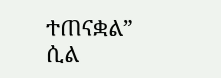ተጠናቋል” ሲል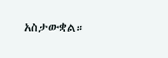አስታውቋል።